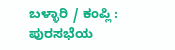ಬಳ್ಳಾರಿ / ಕಂಪ್ಲಿ : ಪುರಸಭೆಯ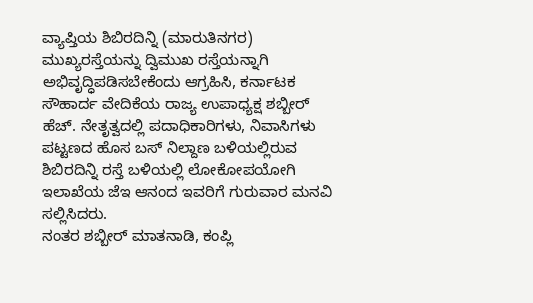ವ್ಯಾಪ್ತಿಯ ಶಿಬಿರದಿನ್ನಿ (ಮಾರುತಿನಗರ) ಮುಖ್ಯರಸ್ತೆಯನ್ನು ದ್ವಿಮುಖ ರಸ್ತೆಯನ್ನಾಗಿ ಅಭಿವೃದ್ಧಿಪಡಿಸಬೇಕೆಂದು ಆಗ್ರಹಿಸಿ, ಕರ್ನಾಟಕ ಸೌಹಾರ್ದ ವೇದಿಕೆಯ ರಾಜ್ಯ ಉಪಾಧ್ಯಕ್ಷ ಶಬ್ಬೀರ್ ಹೆಚ್. ನೇತೃತ್ವದಲ್ಲಿ ಪದಾಧಿಕಾರಿಗಳು, ನಿವಾಸಿಗಳು ಪಟ್ಟಣದ ಹೊಸ ಬಸ್ ನಿಲ್ದಾಣ ಬಳಿಯಲ್ಲಿರುವ ಶಿಬಿರದಿನ್ನಿ ರಸ್ತೆ ಬಳಿಯಲ್ಲಿ ಲೋಕೋಪಯೋಗಿ ಇಲಾಖೆಯ ಜೆಇ ಆನಂದ ಇವರಿಗೆ ಗುರುವಾರ ಮನವಿ ಸಲ್ಲಿಸಿದರು.
ನಂತರ ಶಬ್ಬೀರ್ ಮಾತನಾಡಿ, ಕಂಪ್ಲಿ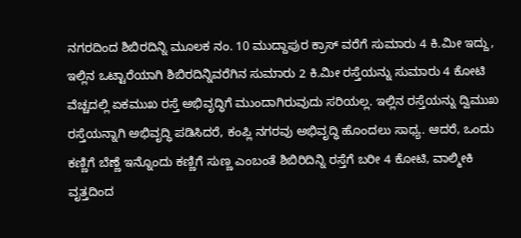ನಗರದಿಂದ ಶಿಬಿರದಿನ್ನಿ ಮೂಲಕ ನಂ. 10 ಮುದ್ದಾಪುರ ಕ್ರಾಸ್ ವರೆಗೆ ಸುಮಾರು 4 ಕಿ.ಮೀ ಇದ್ದು, ಇಲ್ಲಿನ ಒಟ್ಟಾರೆಯಾಗಿ ಶಿಬಿರದಿನ್ನಿವರೆಗಿನ ಸುಮಾರು 2 ಕಿ.ಮೀ ರಸ್ತೆಯನ್ನು ಸುಮಾರು 4 ಕೋಟಿ ವೆಚ್ಚದಲ್ಲಿ ಏಕಮುಖ ರಸ್ತೆ ಅಭಿವೃದ್ಧಿಗೆ ಮುಂದಾಗಿರುವುದು ಸರಿಯಲ್ಲ. ಇಲ್ಲಿನ ರಸ್ತೆಯನ್ನು ದ್ವಿಮುಖ ರಸ್ತೆಯನ್ನಾಗಿ ಅಭಿವೃದ್ಧಿ ಪಡಿಸಿದರೆ, ಕಂಪ್ಲಿ ನಗರವು ಅಭಿವೃದ್ಧಿ ಹೊಂದಲು ಸಾಧ್ಯ. ಆದರೆ, ಒಂದು ಕಣ್ಣಿಗೆ ಬೆಣ್ಣೆ ಇನ್ನೊಂದು ಕಣ್ಣಿಗೆ ಸುಣ್ಣ ಎಂಬಂತೆ ಶಿಬಿರಿದಿನ್ನಿ ರಸ್ತೆಗೆ ಬರೀ 4 ಕೋಟಿ, ವಾಲ್ಮೀಕಿ ವೃತ್ತದಿಂದ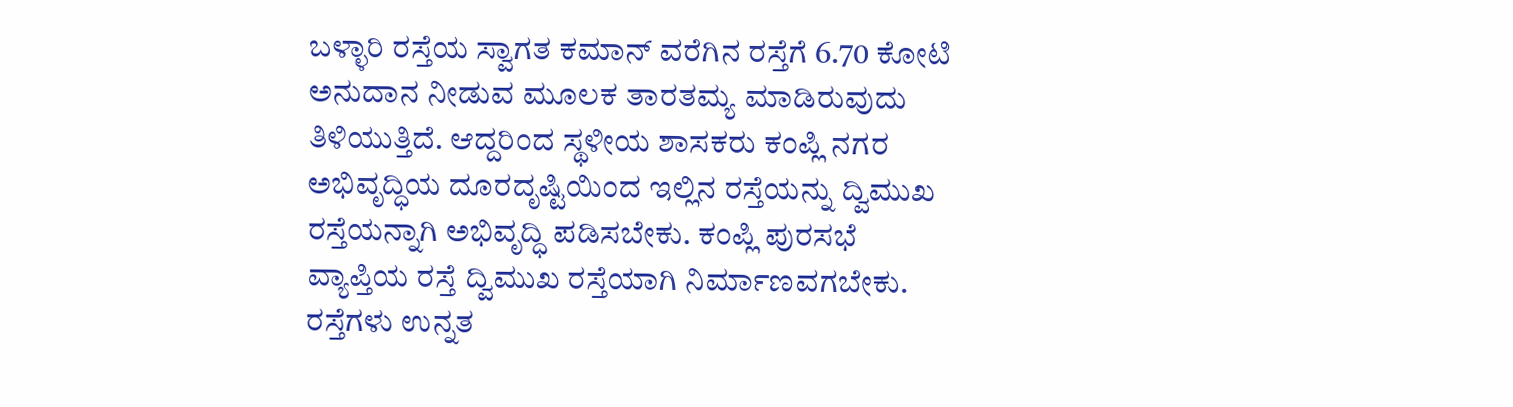ಬಳ್ಳಾರಿ ರಸ್ತೆಯ ಸ್ವಾಗತ ಕಮಾನ್ ವರೆಗಿನ ರಸ್ತೆಗೆ 6.70 ಕೋಟಿ ಅನುದಾನ ನೀಡುವ ಮೂಲಕ ತಾರತಮ್ಯ ಮಾಡಿರುವುದು ತಿಳಿಯುತ್ತಿದೆ. ಆದ್ದರಿಂದ ಸ್ಥಳೀಯ ಶಾಸಕರು ಕಂಪ್ಲಿ ನಗರ ಅಭಿವೃದ್ಧಿಯ ದೂರದೃಷ್ಟಿಯಿಂದ ಇಲ್ಲಿನ ರಸ್ತೆಯನ್ನು ದ್ವಿಮುಖ ರಸ್ತೆಯನ್ನಾಗಿ ಅಭಿವೃದ್ಧಿ ಪಡಿಸಬೇಕು. ಕಂಪ್ಲಿ ಪುರಸಭೆ ವ್ಯಾಪ್ತಿಯ ರಸ್ತೆ ದ್ವಿಮುಖ ರಸ್ತೆಯಾಗಿ ನಿರ್ಮಾಣವಗಬೇಕು. ರಸ್ತೆಗಳು ಉನ್ನತ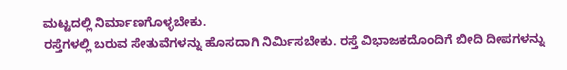ಮಟ್ಟದಲ್ಲಿ ನಿರ್ಮಾಣಗೊಳ್ಳಬೇಕು.
ರಸ್ತೆಗಳಲ್ಲಿ ಬರುವ ಸೇತುವೆಗಳನ್ನು ಹೊಸದಾಗಿ ನಿರ್ಮಿಸಬೇಕು. ರಸ್ತೆ ವಿಭಾಜಕದೊಂದಿಗೆ ಬೀದಿ ದೀಪಗಳನ್ನು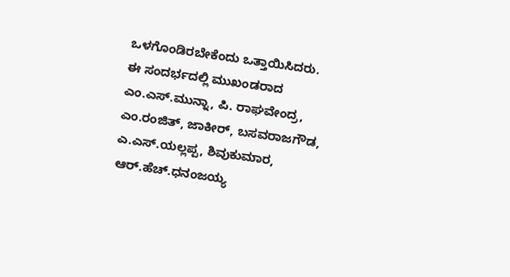ಒಳಗೊಂಡಿರಬೇಕೆಂದು ಒತ್ತಾಯಿಸಿದರು.
ಈ ಸಂದರ್ಭದಲ್ಲಿ ಮುಖಂಡರಾದ ಎಂ.ಎಸ್.ಮುನ್ನಾ, ಪಿ. ರಾಘವೇಂದ್ರ, ಎಂ.ರಂಜಿತ್, ಜಾಕೀರ್, ಬಸವರಾಜಗೌಡ, ಎ.ಎಸ್.ಯಲ್ಲಪ್ಪ, ಶಿವುಕುಮಾರ, ಆರ್.ಹೆಚ್.ಧನಂಜಯ್ಯ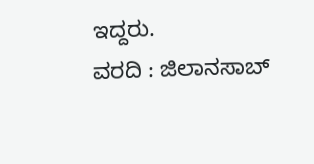ಇದ್ದರು.
ವರದಿ : ಜಿಲಾನಸಾಬ್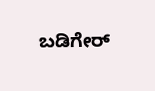ಬಡಿಗೇರ್